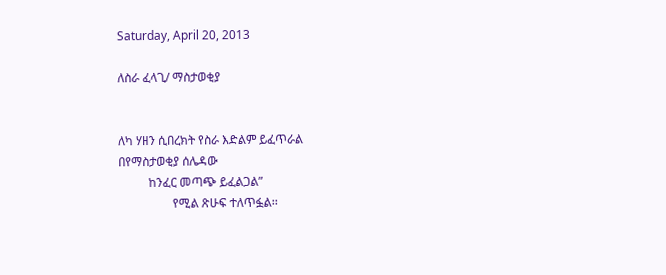Saturday, April 20, 2013

ለስራ ፈላጊ/ ማስታወቂያ


ለካ ሃዘን ሲበረክት የስራ እድልም ይፈጥራል
በየማስታወቂያ ሰሌዳው
          ከንፈር መጣጭ ይፈልጋል”
                  የሚል ጽሁፍ ተለጥፏል፡፡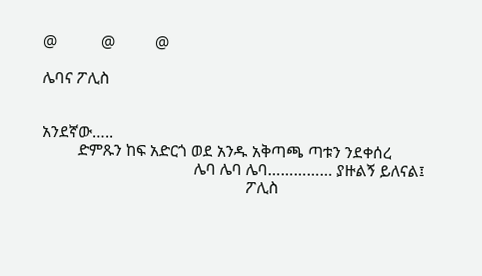@           @          @

ሌባና ፖሊስ


አንደኛው…..
         ድምጹን ከፍ አድርጎ ወደ አንዱ አቅጣጫ ጣቱን ንደቀሰረ
                                      ሌባ ሌባ ሌባ…………… ያዙልኝ ይለናል፤
                                                   ፖሊስ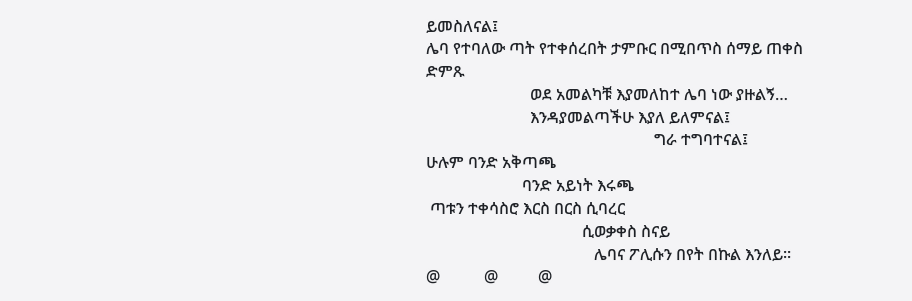ይመስለናል፤
ሌባ የተባለው ጣት የተቀሰረበት ታምቡር በሚበጥስ ሰማይ ጠቀስ ድምጹ
                          ወደ አመልካቹ እያመለከተ ሌባ ነው ያዙልኝ…
                          እንዳያመልጣችሁ እያለ ይለምናል፤
                                                         ግራ ተግባተናል፤
ሁሉም ባንድ አቅጣጫ
                        ባንድ አይነት እሩጫ
 ጣቱን ተቀሳስሮ እርስ በርስ ሲባረር
                                       ሲወቃቀስ ስናይ
                                          ሌባና ፖሊሱን በየት በኩል እንለይ፡፡
@           @          @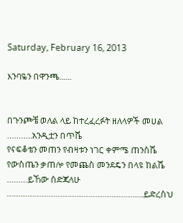Saturday, February 16, 2013

እንባዬን በዋንጫ......


በጉንጮቼ ወለል ላይ ከተረፈረፉት ዘለላዎች መሀል
………..አንዲቷን በጥሼ
የናፍቆቴን መጠን የብዛቱን ነገር ቀምሜ ጠንስሼ
የውስጤን ቃጠሎ የመጨስ መንደዴን በላዩ ከልሼ
………ይኸው ሰድጃለሁ
…………………………………………………..ይድረስህ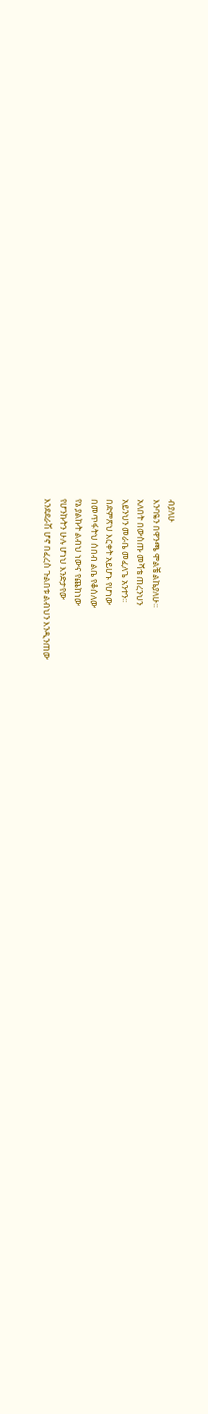ብያለሁ
እንባዬን በዋንጫ ሞልቼ ልኬያለሁ፡፡
አለበት በውስጡ መሻቴ ጠረንህን
አይንህን መራቤ መፈለጌ አንተን፡፡
በድምጽህ እርቀት አይሆኑ የሆነው
በመጥፋትህ ሰበብ ልቤ የቆሰለው
የኔ ያልኩት ልብህ ነውና የጨከነው
የሆንኩትን ሁሉ ሆነህ እንድታየው
እንደደራሽ ሆኖ በፈረስ ጉልበቱ ልብህን እንዲንጠው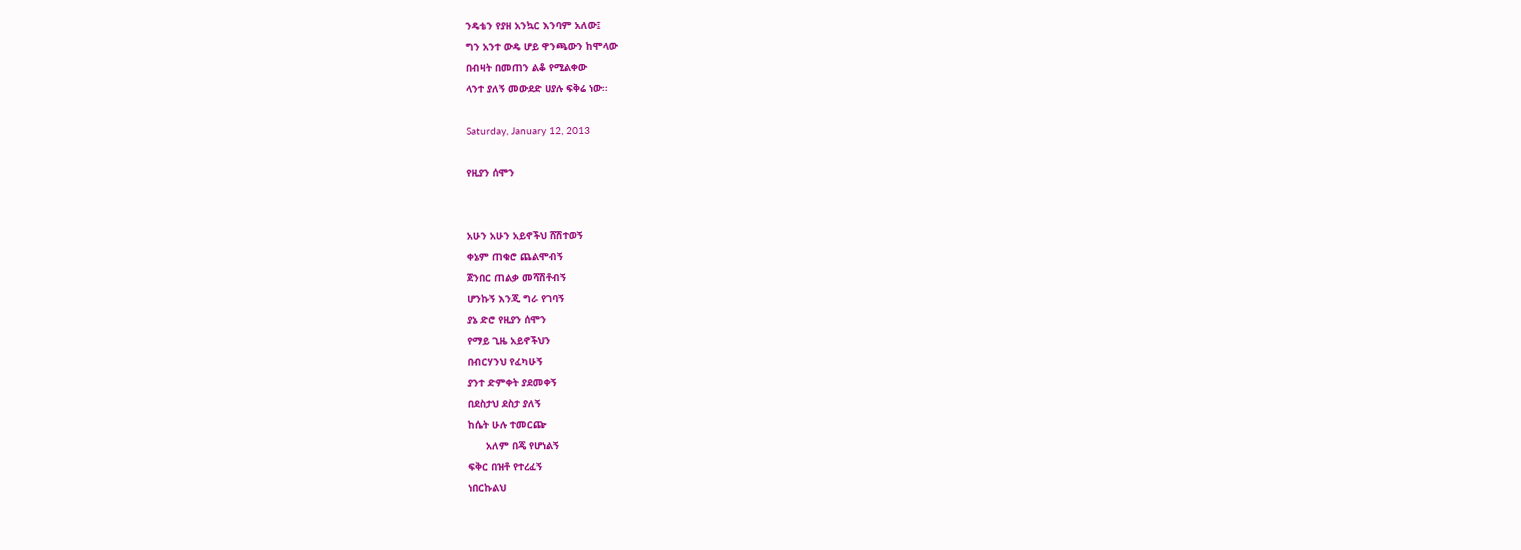ንዴቴን የያዘ አንኳር እንባም አለው፤
ግን አንተ ውዴ ሆይ ዋንጫውን ከሞላው
በብዛት በመጠን ልቆ የሚልቀው
ላንተ ያለኝ መውደድ ሀያሉ ፍቅሬ ነው፡፡

Saturday, January 12, 2013

የዚያን ሰሞን


አሁን አሁን አይኖችህ ሸሽተወኝ
ቀኔም ጠቁሮ ጨልሞብኝ
ጀንበር ጠልቃ መሻሽቶብኝ
ሆንኩኝ እንጂ ግራ የገባኝ
ያኔ ድሮ የዚያን ሰሞን
የማይ ጊዜ አይኖችህን
በብርሃንህ የፈካሁኝ
ያንተ ድምቀት ያደመቀኝ
በደስታህ ደስታ ያለኝ
ከሴት ሁሉ ተመርጬ
      አለም በጄ የሆነልኝ
ፍቅር በዝቶ የተረፈኝ
ነበርኩልህ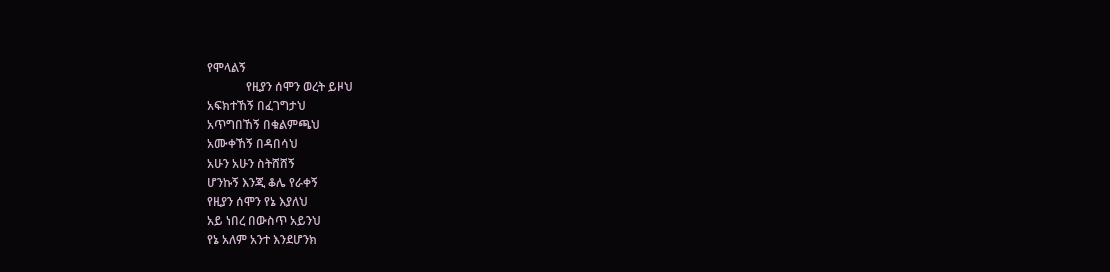የሞላልኝ
             የዚያን ሰሞን ወረት ይዞህ
አፍክተኸኝ በፈገግታህ
አጥግበኸኝ በቁልምጫህ
አሙቀኸኝ በዳበሳህ
አሁን አሁን ስትሸሸኝ
ሆንኩኝ እንጂ ቆሌ የራቀኝ
የዚያን ሰሞን የኔ እያለህ
አይ ነበረ በውስጥ አይንህ
የኔ አለም አንተ እንደሆንክ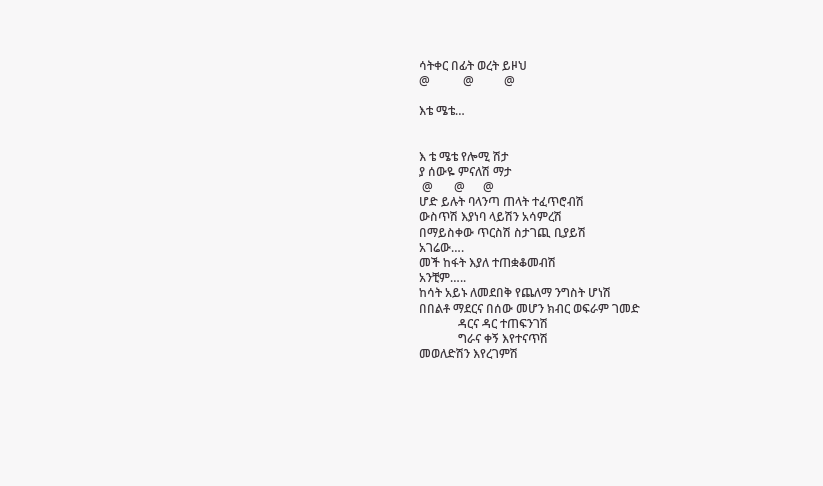ሳትቀር በፊት ወረት ይዞህ
@           @          @

እቴ ሜቴ…


እ ቴ ሜቴ የሎሚ ሽታ
ያ ሰውዬ ምናለሽ ማታ
 @       @      @
ሆድ ይሉት ባላንጣ ጠላት ተፈጥሮብሽ
ውስጥሽ እያነባ ላይሽን አሳምረሽ
በማይስቀው ጥርስሽ ስታገጪ ቢያይሽ
አገሬው….
መች ከፋት እያለ ተጠቋቆመብሽ
አንቺም…..
ከሳት አይኑ ለመደበቅ የጨለማ ንግስት ሆነሽ
በበልቶ ማደርና በሰው መሆን ክብር ወፍራም ገመድ
             ዳርና ዳር ተጠፍንገሽ
             ግራና ቀኝ እየተናጥሽ
መወለድሽን እየረገምሽ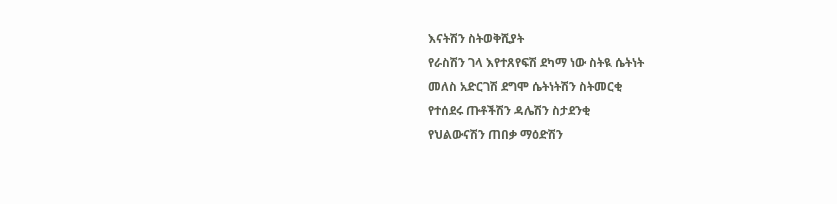እናትሽን ስትወቅሺያት
የራስሽን ገላ እየተጸየፍሽ ደካማ ነው ስትዪ ሴትነት
መለስ አድርገሽ ደግሞ ሴትነትሽን ስትመርቂ
የተሰደሩ ጡቶችሽን ዳሌሽን ስታደንቂ
የህልውናሽን ጠበቃ ማዕድሽን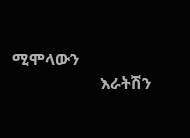ሚሞላውን
                      እራትሽን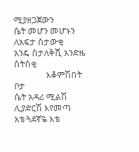ሚያዘጋጀውን
ሴት መሆን መሆኑን ለአፍታ ስታውቂ
አንዴ ስታለቅሺ አንድዜ ስትስቂ
                እቆምሽበት ቦታ
ሴት አዳሪ ሚልሽ ሊያድርሽ እየመጣ
እቴ ጓደኛዬ እቴ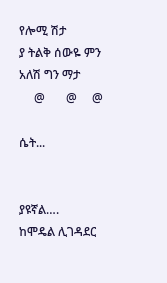የሎሚ ሽታ
ያ ትልቅ ሰውዬ ምን አለሽ ግን ማታ
     @       @     @

ሴት...


ያዩኛል….
ከሞዴል ሊገዳደር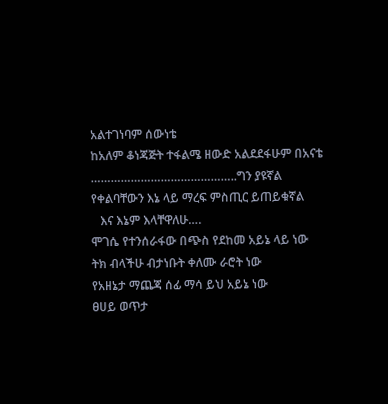አልተገነባም ሰውነቴ
ከአለም ቆነጃጅት ተፋልሜ ዘውድ አልደደፋሁም በአናቴ
……………………………………..ግን ያዩኛል
የቀልባቸውን እኔ ላይ ማረፍ ምስጢር ይጠይቁኛል
   እና እኔም እላቸዋለሁ….
ሞገሴ የተንሰራፋው በጭስ የደከመ አይኔ ላይ ነው
ትክ ብላችሁ ብታነቡት ቀለሙ ራሮት ነው
የአዘኔታ ማጨጃ ሰፊ ማሳ ይህ አይኔ ነው
ፀሀይ ወጥታ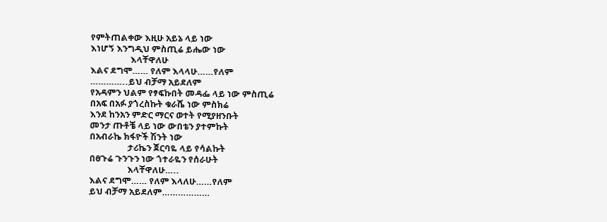የምትጠልቀው እዚሁ አይኔ ላይ ነው
እነሆኝ እንግዲህ ምስጢሬ ይሔው ነው
                    እላቸዋለሁ
እልና ደግሞ…… የለም እላላሁ……የለም
…………..ይህ ብቻማ አይደለም
የአዳምን ህልም የፃፍኩበት መዳፌ ላይ ነው ምስጢሬ
በአፍ በአፉ ያጎረስኩት ቁራሼ ነው ምስክሬ
እንደ ከንአን ምድር ማርና ወተት የሚያዘንቡት
መንታ ጡቶቼ ላይ ነው ውበቴን ያተምኩት
በአብራኬ ክፋዮች ሽንት ነው
                   ታሪኬን ጀርባዬ ላይ የሳልኩት
በፀጉሬ ጉንጉን ነው ጎተራዬን የሰራሁት
                   እላቸዋለሁ…..
እልና ደግሞ…… የለም እላለሁ……የለም
ይህ ብቻማ አይደለም………………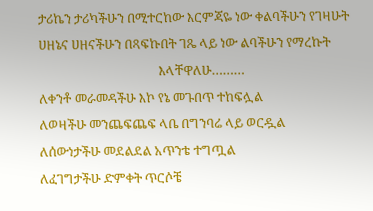ታሪኬን ታሪካችሁን በሚተርከው እርምጃዬ ነው ቀልባችሁን የገዛሁት
ሀዘኔና ሀዘናችሁን በጻፍኩበት ገጼ ላይ ነው ልባችሁን የማረኩት
                                        እላቸዋለሁ………
ለቀንቶ መራመዳችሁ እኮ የኔ መጉበጥ ተከፍሏል
ለወዛችሁ መንጨፍጨፍ ላቤ በግንባሬ ላይ ወርዷል
ለሰውነታችሁ መደልደል አጥንቴ ተግጧል
ለፈገግታችሁ ድምቀት ጥርሶቼ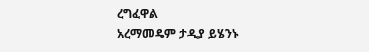ረግፈዋል
አረማመዴም ታዲያ ይሄንኑ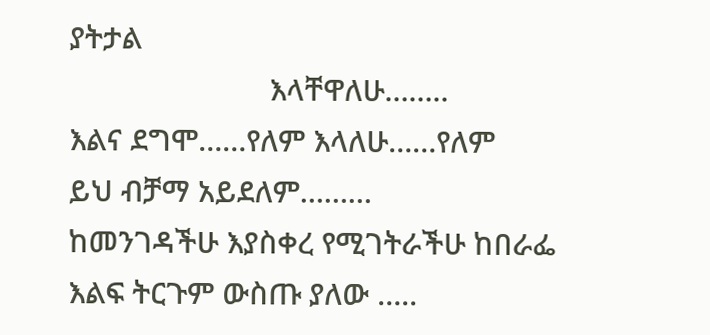ያትታል
                         እላቸዋለሁ……..
እልና ደግሞ……የለም እላለሁ……የለም
ይህ ብቻማ አይደለም………
ከመንገዳችሁ እያስቀረ የሚገትራችሁ ከበራፌ
እልፍ ትርጉም ውስጡ ያለው …..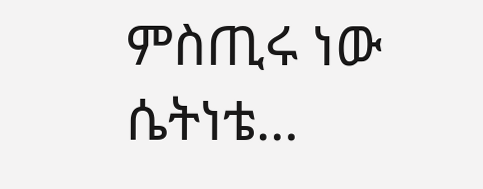ምስጢሩ ነው ሴትነቴ…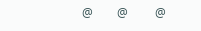@        @         @